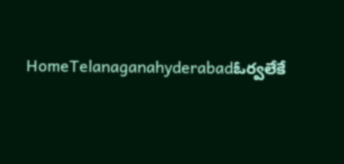HomeTelanaganahyderabadఓర్వలేకే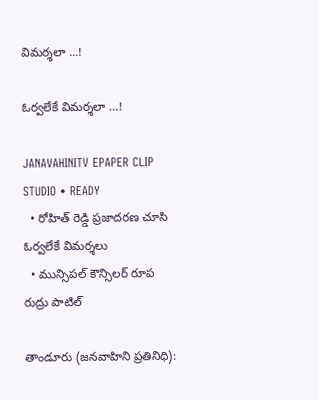విమర్శలా ...!

ఓర్వలేకే విమర్శలా …!

JANAVAHINITV EPAPER CLIP STUDIO • READY
  • రోహిత్ రెడ్డి ప్రజాదరణ చూసి ఓర్వలేకే విమర్శలు
  • మున్సిపల్ కౌన్సిలర్ రూప రుద్రు పాటిల్

తాండూరు (జనవాహిని ప్రతినిధి):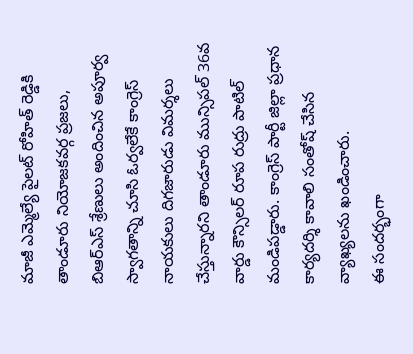మాజీ ఎమ్మెల్యే పైలట్ రోహిత్ రెడ్డికి తాండూరు నియోజకవర్గ ప్రజలు, బిఆర్ఎస్ శ్రేణులు అందించిన అపూర్వ స్వాగతాన్ని చూసి ఓర్వలేకే కాంగ్రెస్ నాయకులు దిగజారుడు విమర్శలు చేస్తున్నారని తాండూరు మున్సిపల్ 36వ వార్డు కౌన్సిలర్ రూప రుద్రు పాటిల్ మండిపడ్డారు. కాంగ్రెస్ పార్టీ జిల్లా ప్రధాన కార్యదర్శి కావాలి సంతోష్ చేసిన వ్యాఖ్యలను ఖండించారు.
ఈ సందర్భంగా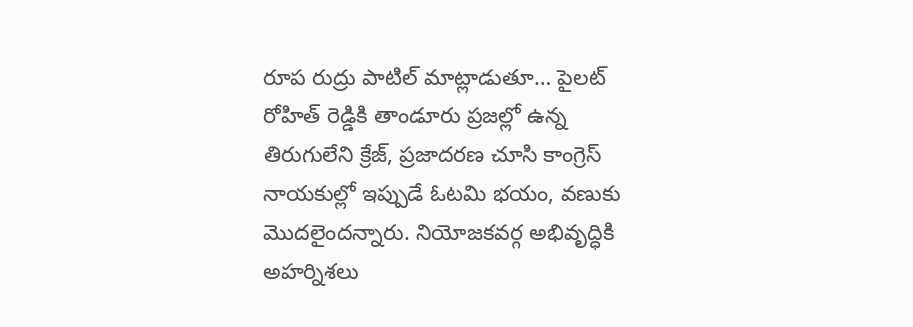రూప రుద్రు పాటిల్ మాట్లాడుతూ… పైలట్ రోహిత్ రెడ్డికి తాండూరు ప్రజల్లో ఉన్న తిరుగులేని క్రేజ్, ప్రజాదరణ చూసి కాంగ్రెస్ నాయకుల్లో ఇప్పుడే ఓటమి భయం, వణుకు మొదలైందన్నారు. నియోజకవర్గ అభివృద్ధికి అహర్నిశలు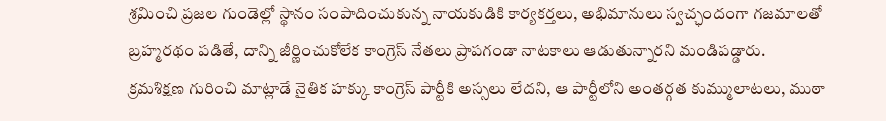శ్రమించి ప్రజల గుండెల్లో స్థానం సంపాదించుకున్న నాయకుడికి కార్యకర్తలు, అభిమానులు స్వచ్ఛందంగా గజమాలతో బ్రహ్మరథం పడితే, దాన్ని జీర్ణించుకోలేక కాంగ్రెస్ నేతలు ప్రాపగండా నాటకాలు ఆడుతున్నారని మండిపడ్డారు.
క్రమశిక్షణ గురించి మాట్లాడే నైతిక హక్కు కాంగ్రెస్ పార్టీకి అస్సలు లేదని, ఆ పార్టీలోని అంతర్గత కుమ్ములాటలు, ముఠా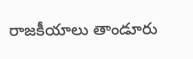రాజకీయాలు తాండూరు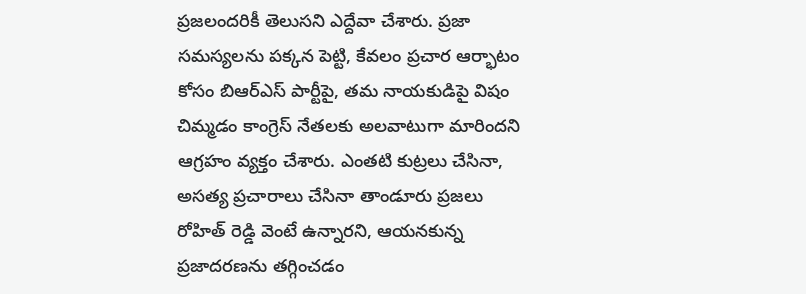ప్రజలందరికీ తెలుసని ఎద్దేవా చేశారు. ప్రజా సమస్యలను పక్కన పెట్టి, కేవలం ప్రచార ఆర్భాటం కోసం బిఆర్ఎస్ పార్టీపై, తమ నాయకుడిపై విషం చిమ్మడం కాంగ్రెస్ నేతలకు అలవాటుగా మారిందని ఆగ్రహం వ్యక్తం చేశారు. ఎంతటి కుట్రలు చేసినా, అసత్య ప్రచారాలు చేసినా తాండూరు ప్రజలు రోహిత్ రెడ్డి వెంటే ఉన్నారని, ఆయనకున్న ప్రజాదరణను తగ్గించడం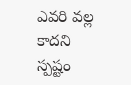ఎవరి వల్ల కాదని స్పష్టం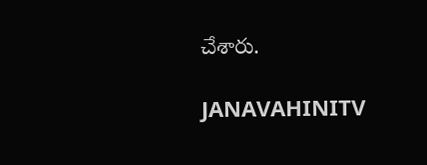చేశారు.

JANAVAHINITV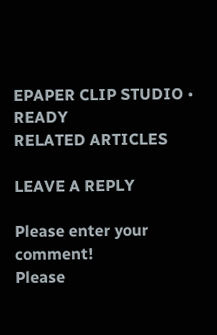EPAPER CLIP STUDIO • READY
RELATED ARTICLES

LEAVE A REPLY

Please enter your comment!
Please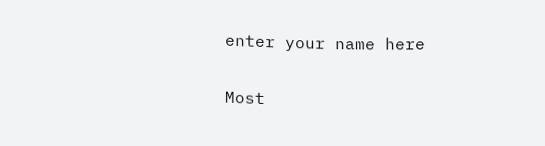enter your name here

Most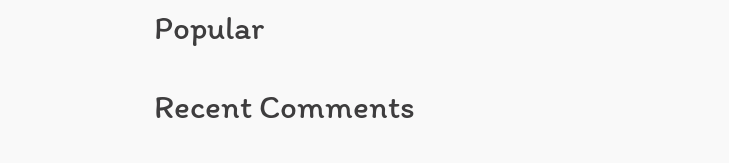Popular

Recent Comments